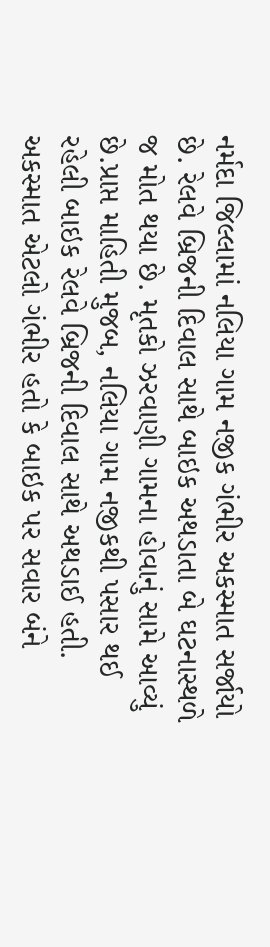નર્મદા જિલ્લામાં નલિયા ગામ નજીક ગંભીર અકસ્માત સર્જાયો છે. રેલવે બ્રિજની દિવાલ સાથે બાઇક અથડાતા બે ઘટનાસ્થળે જ મોત થયા છે. મૃતકો ઝરવાણી ગામના હોવાનું સામે આવ્યું છે.પ્રાપ્ત માહિતી મુજબ, નલિયા ગામ નજીકથી પસાર થઈ રહેલી બાઇક રેલવે બ્રિજની દિવાલ સાથે અથડાઈ હતી. અકસ્માત એટલો ગંભીર હતો કે બાઇક પર સવાર બંને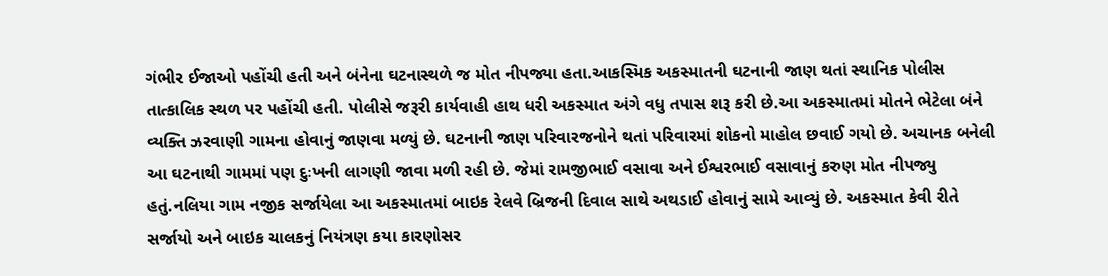ગંભીર ઈજાઓ પહોંચી હતી અને બંનેના ઘટનાસ્થળે જ મોત નીપજ્યા હતા.આકસ્મિક અકસ્માતની ઘટનાની જાણ થતાં સ્થાનિક પોલીસ તાત્કાલિક સ્થળ પર પહોંચી હતી. પોલીસે જરૂરી કાર્યવાહી હાથ ધરી અકસ્માત અંગે વધુ તપાસ શરૂ કરી છે.આ અકસ્માતમાં મોતને ભેટેલા બંને વ્યક્તિ ઝરવાણી ગામના હોવાનું જાણવા મળ્યું છે. ઘટનાની જાણ પરિવારજનોને થતાં પરિવારમાં શોકનો માહોલ છવાઈ ગયો છે. અચાનક બનેલી આ ઘટનાથી ગામમાં પણ દુઃખની લાગણી જાવા મળી રહી છે. જેમાં રામજીભાઈ વસાવા અને ઈશ્વરભાઈ વસાવાનું કરુણ મોત નીપજ્યુ હતું.નલિયા ગામ નજીક સર્જાયેલા આ અકસ્માતમાં બાઇક રેલવે બ્રિજની દિવાલ સાથે અથડાઈ હોવાનું સામે આવ્યું છે. અકસ્માત કેવી રીતે સર્જાયો અને બાઇક ચાલકનું નિયંત્રણ કયા કારણોસર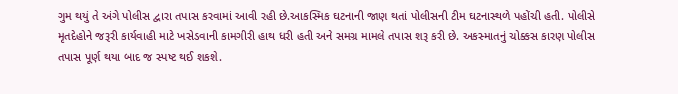ગુમ થયું તે અંગે પોલીસ દ્વારા તપાસ કરવામાં આવી રહી છે.આકસ્મિક ઘટનાની જાણ થતાં પોલીસની ટીમ ઘટનાસ્થળે પહોંચી હતી. પોલીસે મૃતદેહોને જરૂરી કાર્યવાહી માટે ખસેડવાની કામગીરી હાથ ધરી હતી અને સમગ્ર મામલે તપાસ શરૂ કરી છે. અકસ્માતનું ચોક્કસ કારણ પોલીસ તપાસ પૂર્ણ થયા બાદ જ સ્પષ્ટ થઈ શકશે.